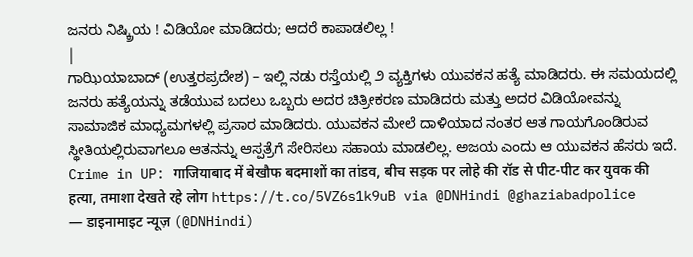ಜನರು ನಿಷ್ಕ್ರಿಯ ! ವಿಡಿಯೋ ಮಾಡಿದರು; ಆದರೆ ಕಾಪಾಡಲಿಲ್ಲ !
|
ಗಾಝಿಯಾಬಾದ್ (ಉತ್ತರಪ್ರದೇಶ) – ಇಲ್ಲಿ ನಡು ರಸ್ತೆಯಲ್ಲಿ ೨ ವ್ಯಕ್ತಿಗಳು ಯುವಕನ ಹತ್ಯೆ ಮಾಡಿದರು. ಈ ಸಮಯದಲ್ಲಿ ಜನರು ಹತ್ಯೆಯನ್ನು ತಡೆಯುವ ಬದಲು ಒಬ್ಬರು ಅದರ ಚಿತ್ರೀಕರಣ ಮಾಡಿದರು ಮತ್ತು ಅದರ ವಿಡಿಯೋವನ್ನು ಸಾಮಾಜಿಕ ಮಾಧ್ಯಮಗಳಲ್ಲಿ ಪ್ರಸಾರ ಮಾಡಿದರು. ಯುವಕನ ಮೇಲೆ ದಾಳಿಯಾದ ನಂತರ ಆತ ಗಾಯಗೊಂಡಿರುವ ಸ್ಥೀತಿಯಲ್ಲಿರುವಾಗಲೂ ಆತನನ್ನು ಆಸ್ಪತ್ರೆಗೆ ಸೇರಿಸಲು ಸಹಾಯ ಮಾಡಲಿಲ್ಲ. ಅಜಯ ಎಂದು ಆ ಯುವಕನ ಹೆಸರು ಇದೆ.
Crime in UP: गाजियाबाद में बेखौफ बदमाशों का तांडव, बीच सड़क पर लोहे की रॉड से पीट-पीट कर युवक की हत्या, तमाशा देखते रहे लोग https://t.co/5VZ6s1k9uB via @DNHindi @ghaziabadpolice
— डाइनामाइट न्यूज़ (@DNHindi)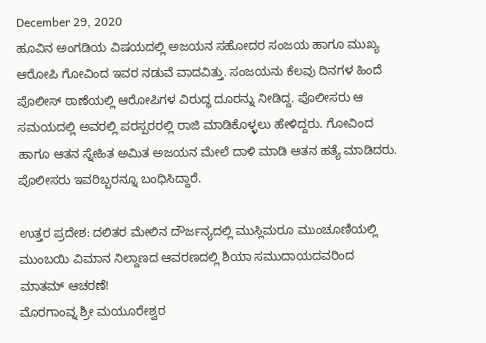December 29, 2020
ಹೂವಿನ ಅಂಗಡಿಯ ವಿಷಯದಲ್ಲಿ ಅಜಯನ ಸಹೋದರ ಸಂಜಯ ಹಾಗೂ ಮುಖ್ಯ ಆರೋಪಿ ಗೋವಿಂದ ಇವರ ನಡುವೆ ವಾದವಿತ್ತು. ಸಂಜಯನು ಕೆಲವು ದಿನಗಳ ಹಿಂದೆ ಪೊಲೀಸ್ ಠಾಣೆಯಲ್ಲಿ ಆರೋಪಿಗಳ ವಿರುದ್ಧ ದೂರನ್ನು ನೀಡಿದ್ದ. ಪೊಲೀಸರು ಆ ಸಮಯದಲ್ಲಿ ಅವರಲ್ಲಿ ಪರಸ್ಪರರಲ್ಲಿ ರಾಜಿ ಮಾಡಿಕೊಳ್ಳಲು ಹೇಳಿದ್ದರು. ಗೋವಿಂದ ಹಾಗೂ ಆತನ ಸ್ನೇಹಿತ ಅಮಿತ ಅಜಯನ ಮೇಲೆ ದಾಳಿ ಮಾಡಿ ಆತನ ಹತ್ಯೆ ಮಾಡಿದರು. ಪೊಲೀಸರು ಇವರಿಬ್ಬರನ್ನೂ ಬಂಧಿಸಿದ್ದಾರೆ.

ಉತ್ತರ ಪ್ರದೇಶ: ದಲಿತರ ಮೇಲಿನ ದೌರ್ಜನ್ಯದಲ್ಲಿ ಮುಸ್ಲಿಮರೂ ಮುಂಚೂಣಿಯಲ್ಲಿ
ಮುಂಬಯಿ ವಿಮಾನ ನಿಲ್ದಾಣದ ಆವರಣದಲ್ಲಿ ಶಿಯಾ ಸಮುದಾಯದವರಿಂದ ಮಾತಮ್ ಆಚರಣೆ!
ಮೊರಗಾಂವ್ನ ಶ್ರೀ ಮಯೂರೇಶ್ವರ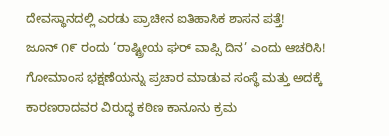ದೇವಸ್ಥಾನದಲ್ಲಿ ಎರಡು ಪ್ರಾಚೀನ ಐತಿಹಾಸಿಕ ಶಾಸನ ಪತ್ತೆ!
ಜೂನ್ ೧೯ ರಂದು ‘ರಾಷ್ಟ್ರೀಯ ಘರ್ ವಾಪ್ಸಿ ದಿನ’ ಎಂದು ಆಚರಿಸಿ!
ಗೋಮಾಂಸ ಭಕ್ಷಣೆಯನ್ನು ಪ್ರಚಾರ ಮಾಡುವ ಸಂಸ್ಥೆ ಮತ್ತು ಅದಕ್ಕೆ ಕಾರಣರಾದವರ ವಿರುದ್ಧ ಕಠಿಣ ಕಾನೂನು ಕ್ರಮ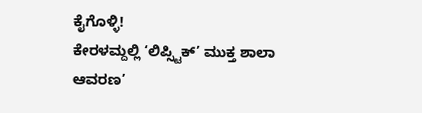ಕೈಗೊಳ್ಳಿ!
ಕೇರಳಮ್ದಲ್ಲಿ ‘ಲಿಪ್ಸ್ಟಿಕ್’ ಮುಕ್ತ ಶಾಲಾ ಆವರಣ’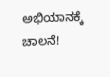ಅಭಿಯಾನಕ್ಕೆ ಚಾಲನೆ!